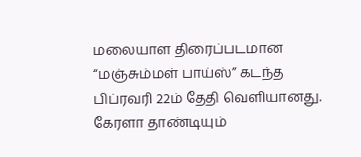மலையாள திரைப்படமான “மஞ்சும்மள் பாய்ஸ்” கடந்த பிப்ரவரி 22ம் தேதி வெளியானது. கேரளா தாண்டியும்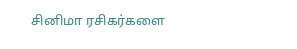சினிமா ரசிகர்களை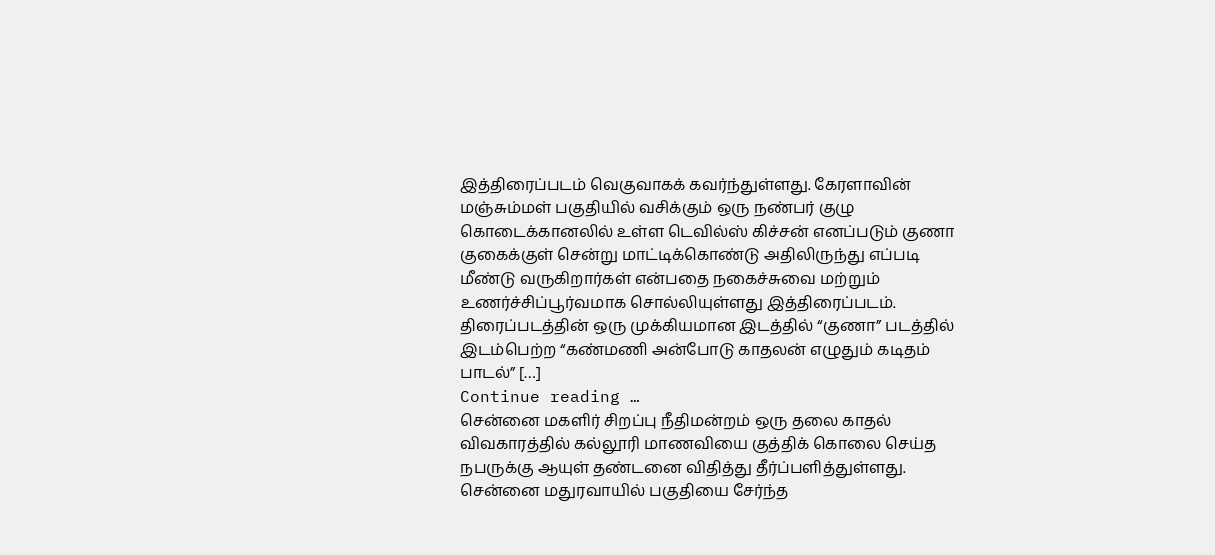இத்திரைப்படம் வெகுவாகக் கவர்ந்துள்ளது. கேரளாவின் மஞ்சும்மள் பகுதியில் வசிக்கும் ஒரு நண்பர் குழு கொடைக்கானலில் உள்ள டெவில்ஸ் கிச்சன் எனப்படும் குணா குகைக்குள் சென்று மாட்டிக்கொண்டு அதிலிருந்து எப்படி மீண்டு வருகிறார்கள் என்பதை நகைச்சுவை மற்றும் உணர்ச்சிப்பூர்வமாக சொல்லியுள்ளது இத்திரைப்படம். திரைப்படத்தின் ஒரு முக்கியமான இடத்தில் “குணா” படத்தில் இடம்பெற்ற “கண்மணி அன்போடு காதலன் எழுதும் கடிதம் பாடல்” […]
Continue reading …
சென்னை மகளிர் சிறப்பு நீதிமன்றம் ஒரு தலை காதல் விவகாரத்தில் கல்லூரி மாணவியை குத்திக் கொலை செய்த நபருக்கு ஆயுள் தண்டனை விதித்து தீர்ப்பளித்துள்ளது. சென்னை மதுரவாயில் பகுதியை சேர்ந்த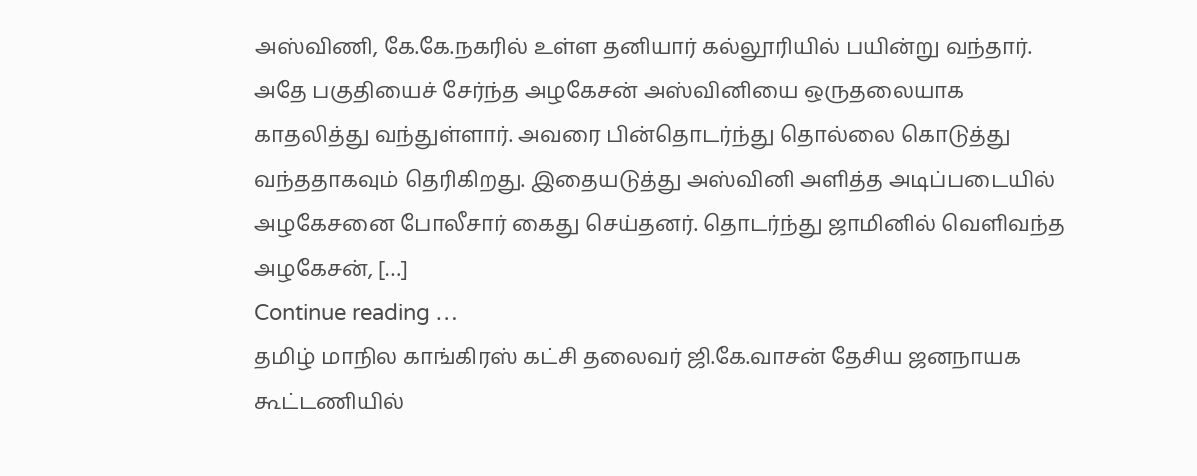அஸ்விணி, கே.கே.நகரில் உள்ள தனியார் கல்லூரியில் பயின்று வந்தார். அதே பகுதியைச் சேர்ந்த அழகேசன் அஸ்வினியை ஒருதலையாக காதலித்து வந்துள்ளார். அவரை பின்தொடர்ந்து தொல்லை கொடுத்து வந்ததாகவும் தெரிகிறது. இதையடுத்து அஸ்வினி அளித்த அடிப்படையில் அழகேசனை போலீசார் கைது செய்தனர். தொடர்ந்து ஜாமினில் வெளிவந்த அழகேசன், […]
Continue reading …
தமிழ் மாநில காங்கிரஸ் கட்சி தலைவர் ஜி.கே.வாசன் தேசிய ஜனநாயக கூட்டணியில்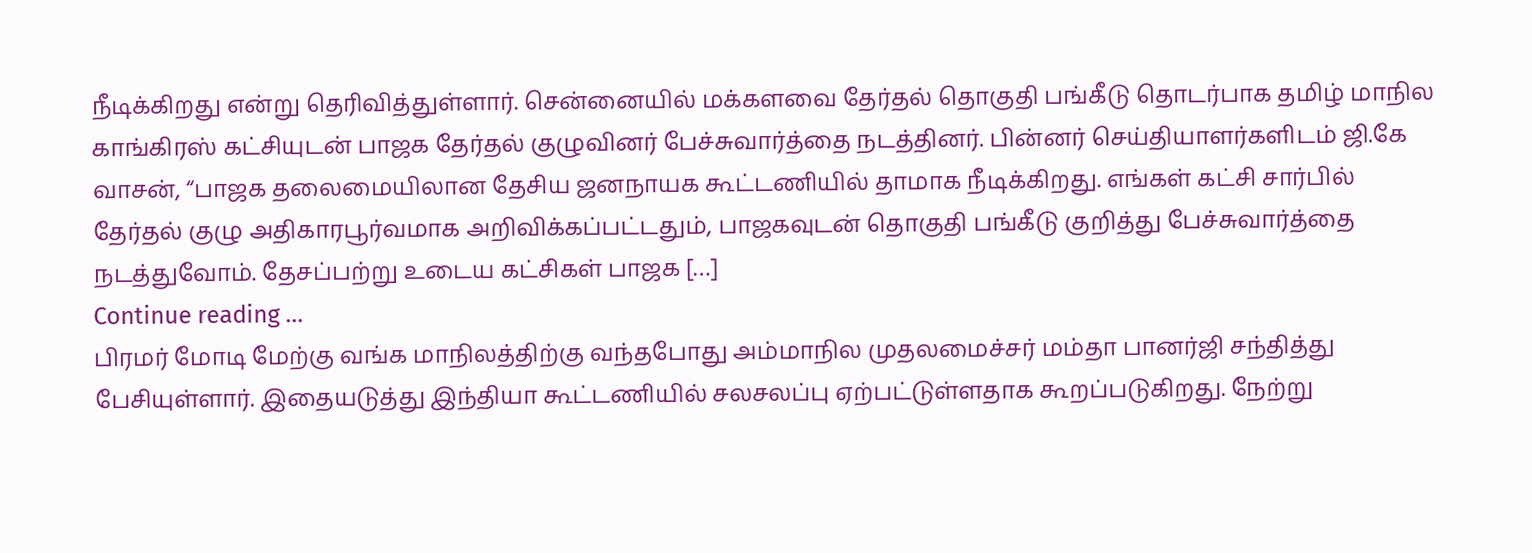நீடிக்கிறது என்று தெரிவித்துள்ளார். சென்னையில் மக்களவை தேர்தல் தொகுதி பங்கீடு தொடர்பாக தமிழ் மாநில காங்கிரஸ் கட்சியுடன் பாஜக தேர்தல் குழுவினர் பேச்சுவார்த்தை நடத்தினர். பின்னர் செய்தியாளர்களிடம் ஜி.கே வாசன், “பாஜக தலைமையிலான தேசிய ஜனநாயக கூட்டணியில் தாமாக நீடிக்கிறது. எங்கள் கட்சி சார்பில் தேர்தல் குழு அதிகாரபூர்வமாக அறிவிக்கப்பட்டதும், பாஜகவுடன் தொகுதி பங்கீடு குறித்து பேச்சுவார்த்தை நடத்துவோம். தேசப்பற்று உடைய கட்சிகள் பாஜக […]
Continue reading …
பிரமர் மோடி மேற்கு வங்க மாநிலத்திற்கு வந்தபோது அம்மாநில முதலமைச்சர் மம்தா பானர்ஜி சந்தித்து பேசியுள்ளார். இதையடுத்து இந்தியா கூட்டணியில் சலசலப்பு ஏற்பட்டுள்ளதாக கூறப்படுகிறது. நேற்று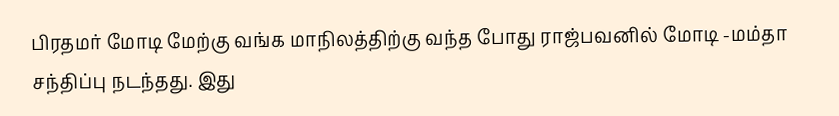பிரதமர் மோடி மேற்கு வங்க மாநிலத்திற்கு வந்த போது ராஜ்பவனில் மோடி -மம்தா சந்திப்பு நடந்தது. இது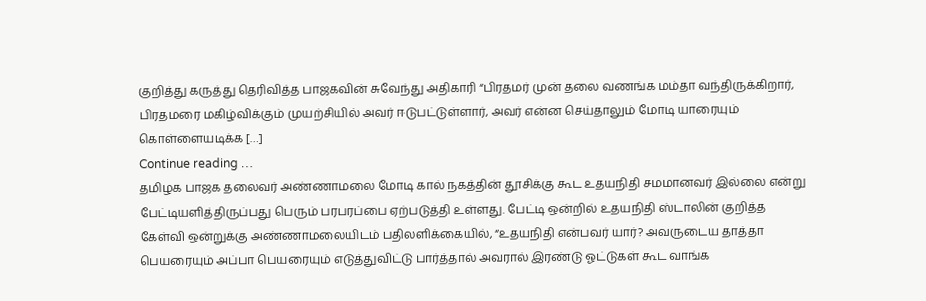குறித்து கருத்து தெரிவித்த பாஜகவின் சுவேந்து அதிகாரி “பிரதமர் முன் தலை வணங்க மம்தா வந்திருக்கிறார், பிரதமரை மகிழ்விக்கும் முயற்சியில் அவர் ஈடுபட்டுள்ளார், அவர் என்ன செய்தாலும் மோடி யாரையும் கொள்ளையடிக்க […]
Continue reading …
தமிழக பாஜக தலைவர் அண்ணாமலை மோடி கால் நகத்தின் தூசிக்கு கூட உதயநிதி சமமானவர் இல்லை என்று பேட்டியளித்திருப்பது பெரும் பரபரப்பை ஏற்படுத்தி உள்ளது. பேட்டி ஒன்றில் உதயநிதி ஸ்டாலின் குறித்த கேள்வி ஒன்றுக்கு அண்ணாமலையிடம் பதிலளிக்கையில், “உதயநிதி என்பவர் யார்? அவருடைய தாத்தா பெயரையும் அப்பா பெயரையும் எடுத்துவிட்டு பார்த்தால் அவரால் இரண்டு ஓட்டுகள் கூட வாங்க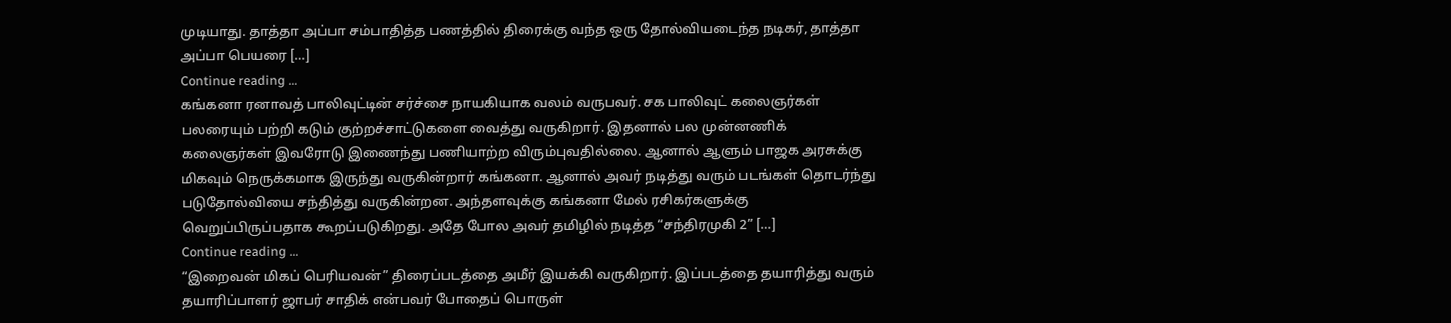முடியாது. தாத்தா அப்பா சம்பாதித்த பணத்தில் திரைக்கு வந்த ஒரு தோல்வியடைந்த நடிகர், தாத்தா அப்பா பெயரை […]
Continue reading …
கங்கனா ரனாவத் பாலிவுட்டின் சர்ச்சை நாயகியாக வலம் வருபவர். சக பாலிவுட் கலைஞர்கள் பலரையும் பற்றி கடும் குற்றச்சாட்டுகளை வைத்து வருகிறார். இதனால் பல முன்னணிக் கலைஞர்கள் இவரோடு இணைந்து பணியாற்ற விரும்புவதில்லை. ஆனால் ஆளும் பாஜக அரசுக்கு மிகவும் நெருக்கமாக இருந்து வருகின்றார் கங்கனா. ஆனால் அவர் நடித்து வரும் படங்கள் தொடர்ந்து படுதோல்வியை சந்தித்து வருகின்றன. அந்தளவுக்கு கங்கனா மேல் ரசிகர்களுக்கு வெறுப்பிருப்பதாக கூறப்படுகிறது. அதே போல அவர் தமிழில் நடித்த “சந்திரமுகி 2” […]
Continue reading …
“இறைவன் மிகப் பெரியவன்” திரைப்படத்தை அமீர் இயக்கி வருகிறார். இப்படத்தை தயாரித்து வரும் தயாரிப்பாளர் ஜாபர் சாதிக் என்பவர் போதைப் பொருள்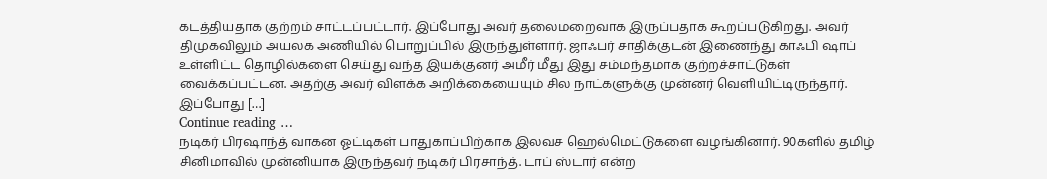கடத்தியதாக குற்றம் சாட்டப்பட்டார். இப்போது அவர் தலைமறைவாக இருப்பதாக கூறப்படுகிறது. அவர் திமுகவிலும் அயலக அணியில் பொறுப்பில் இருந்துள்ளார். ஜாஃபர் சாதிக்குடன் இணைந்து காஃபி ஷாப் உள்ளிட்ட தொழில்களை செய்து வந்த இயக்குனர் அமீர் மீது இது சம்மந்தமாக குற்றச்சாட்டுகள் வைக்கப்பட்டன. அதற்கு அவர் விளக்க அறிக்கையையும் சில நாட்களுக்கு முன்னர் வெளியிட்டிருந்தார். இப்போது […]
Continue reading …
நடிகர் பிரஷாந்த் வாகன ஓட்டிகள் பாதுகாப்பிற்காக இலவச ஹெல்மெட்டுகளை வழங்கினார். 90களில் தமிழ் சினிமாவில் முன்னியாக இருந்தவர் நடிகர் பிரசாந்த். டாப் ஸ்டார் என்ற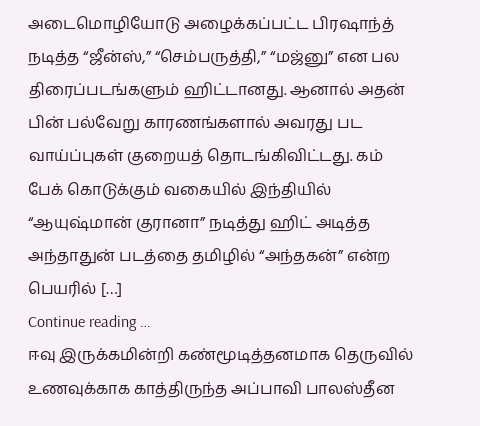அடைமொழியோடு அழைக்கப்பட்ட பிரஷாந்த் நடித்த “ஜீன்ஸ்,” “செம்பருத்தி,” “மஜ்னு” என பல திரைப்படங்களும் ஹிட்டானது. ஆனால் அதன் பின் பல்வேறு காரணங்களால் அவரது பட வாய்ப்புகள் குறையத் தொடங்கிவிட்டது. கம் பேக் கொடுக்கும் வகையில் இந்தியில் “ஆயுஷ்மான் குரானா” நடித்து ஹிட் அடித்த அந்தாதுன் படத்தை தமிழில் “அந்தகன்” என்ற பெயரில் […]
Continue reading …
ஈவு இருக்கமின்றி கண்மூடித்தனமாக தெருவில் உணவுக்காக காத்திருந்த அப்பாவி பாலஸ்தீன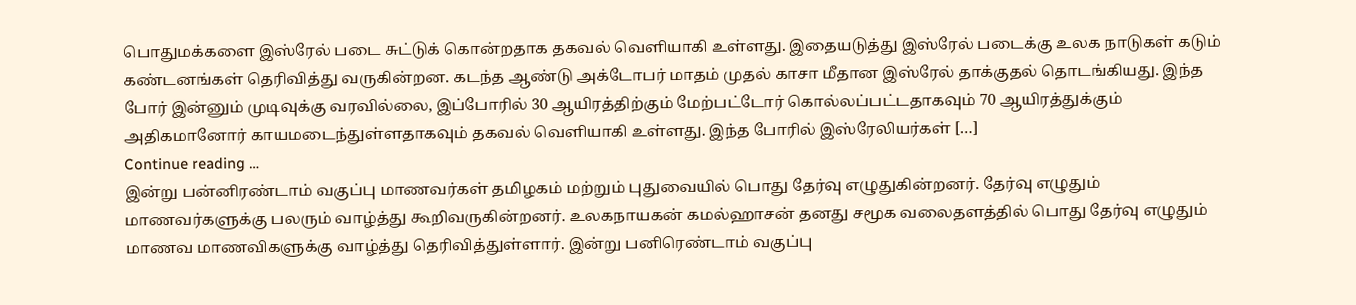பொதுமக்களை இஸ்ரேல் படை சுட்டுக் கொன்றதாக தகவல் வெளியாகி உள்ளது. இதையடுத்து இஸ்ரேல் படைக்கு உலக நாடுகள் கடும் கண்டனங்கள் தெரிவித்து வருகின்றன. கடந்த ஆண்டு அக்டோபர் மாதம் முதல் காசா மீதான இஸ்ரேல் தாக்குதல் தொடங்கியது. இந்த போர் இன்னும் முடிவுக்கு வரவில்லை, இப்போரில் 30 ஆயிரத்திற்கும் மேற்பட்டோர் கொல்லப்பட்டதாகவும் 70 ஆயிரத்துக்கும் அதிகமானோர் காயமடைந்துள்ளதாகவும் தகவல் வெளியாகி உள்ளது. இந்த போரில் இஸ்ரேலியர்கள் […]
Continue reading …
இன்று பன்னிரண்டாம் வகுப்பு மாணவர்கள் தமிழகம் மற்றும் புதுவையில் பொது தேர்வு எழுதுகின்றனர். தேர்வு எழுதும் மாணவர்களுக்கு பலரும் வாழ்த்து கூறிவருகின்றனர். உலகநாயகன் கமல்ஹாசன் தனது சமூக வலைதளத்தில் பொது தேர்வு எழுதும் மாணவ மாணவிகளுக்கு வாழ்த்து தெரிவித்துள்ளார். இன்று பனிரெண்டாம் வகுப்பு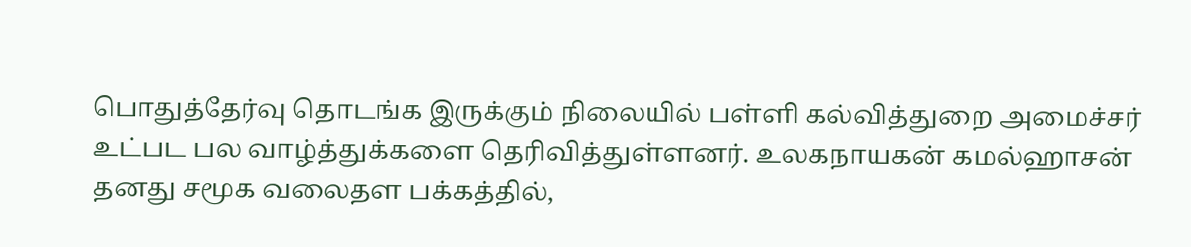பொதுத்தேர்வு தொடங்க இருக்கும் நிலையில் பள்ளி கல்வித்துறை அமைச்சர் உட்பட பல வாழ்த்துக்களை தெரிவித்துள்ளனர். உலகநாயகன் கமல்ஹாசன் தனது சமூக வலைதள பக்கத்தில்,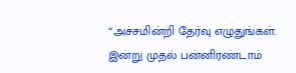“அச்சமின்றி தேர்வு எழுதுங்கள். இன்று முதல் பன்னிரண்டாம்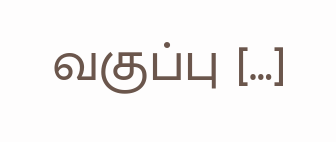வகுப்பு […]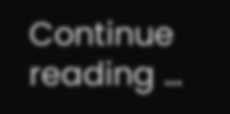Continue reading …